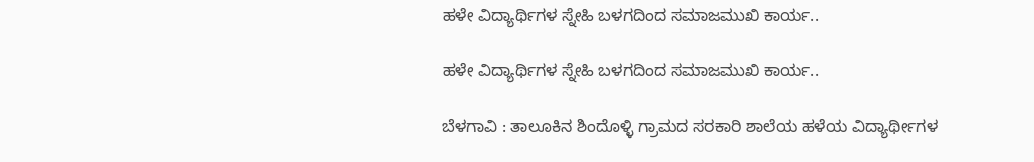ಹಳೇ ವಿದ್ಯಾರ್ಥಿಗಳ ಸ್ನೇಹಿ ಬಳಗದಿಂದ ಸಮಾಜಮುಖಿ ಕಾರ್ಯ..

ಹಳೇ ವಿದ್ಯಾರ್ಥಿಗಳ ಸ್ನೇಹಿ ಬಳಗದಿಂದ ಸಮಾಜಮುಖಿ ಕಾರ್ಯ..

ಬೆಳಗಾವಿ : ತಾಲೂಕಿನ ಶಿಂದೊಳ್ಳಿ ಗ್ರಾಮದ ಸರಕಾರಿ ಶಾಲೆಯ ಹಳೆಯ ವಿದ್ಯಾರ್ಥೀಗಳ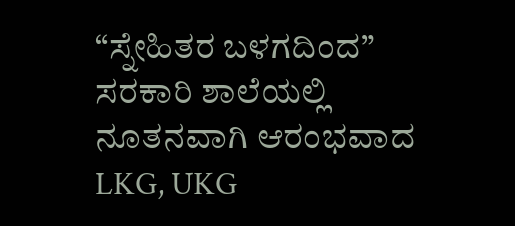“ಸ್ನೇಹಿತರ ಬಳಗದಿಂದ” ಸರಕಾರಿ ಶಾಲೆಯಲ್ಲಿ ನೂತನವಾಗಿ ಆರಂಭವಾದ LKG, UKG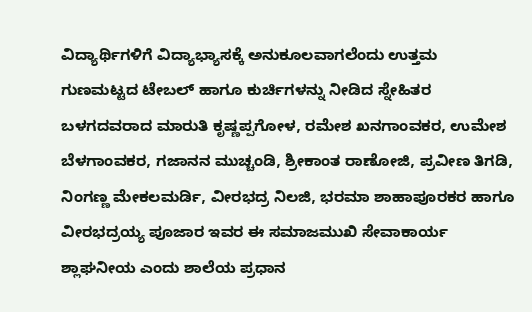ವಿದ್ಯಾರ್ಥಿಗಳಿಗೆ ವಿದ್ಯಾಭ್ಯಾಸಕ್ಕೆ ಅನುಕೂಲವಾಗಲೆಂದು ಉತ್ತಮ ಗುಣಮಟ್ಟದ ಟೇಬಲ್ ಹಾಗೂ ಕುರ್ಚಿಗಳನ್ನು ನೀಡಿದ ಸ್ನೇಹಿತರ ಬಳಗದವರಾದ ಮಾರುತಿ ಕೃಷ್ಣಪ್ಪಗೋಳ, ರಮೇಶ ಖನಗಾಂವಕರ, ಉಮೇಶ ಬೆಳಗಾಂವಕರ, ಗಜಾನನ ಮುಚ್ಚಂಡಿ, ಶ್ರೀಕಾಂತ ರಾಣೋಜಿ, ಪ್ರವೀಣ ತಿಗಡಿ, ನಿಂಗಣ್ಣ ಮೇಕಲಮರ್ಡಿ, ವೀರಭದ್ರ ನಿಲಜಿ, ಭರಮಾ ಶಾಹಾಪೂರಕರ ಹಾಗೂ ವೀರಭದ್ರಯ್ಯ ಪೂಜಾರ ಇವರ ಈ ಸಮಾಜಮುಖಿ ಸೇವಾಕಾರ್ಯ ಶ್ಲಾಘನೀಯ ಎಂದು ಶಾಲೆಯ ಪ್ರಧಾನ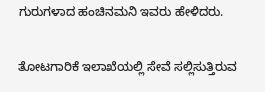ಗುರುಗಳಾದ ಹಂಚಿನಮನಿ ಇವರು ಹೇಳಿದರು.

ತೋಟಗಾರಿಕೆ ಇಲಾಖೆಯಲ್ಲಿ ಸೇವೆ ಸಲ್ಲಿಸುತ್ತಿರುವ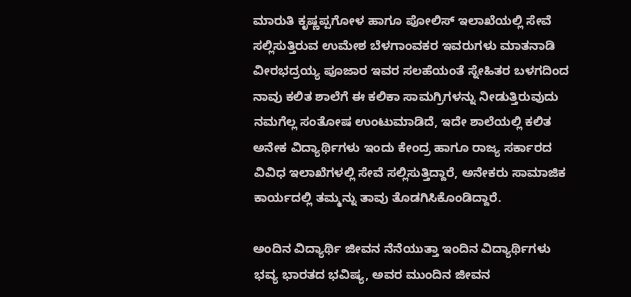ಮಾರುತಿ ಕೃಷ್ಣಪ್ಪಗೋಳ ಹಾಗೂ ಪೋಲಿಸ್ ಇಲಾಖೆಯಲ್ಲಿ ಸೇವೆ ಸಲ್ಲಿಸುತ್ತಿರುವ ಉಮೇಶ ಬೆಳಗಾಂವಕರ ಇವರುಗಳು ಮಾತನಾಡಿ ವೀರಭದ್ರಯ್ಯ ಪೂಜಾರ ಇವರ ಸಲಹೆಯಂತೆ ಸ್ನೇಹಿತರ ಬಳಗದಿಂದ ನಾವು ಕಲಿತ ಶಾಲೆಗೆ ಈ ಕಲಿಕಾ ಸಾಮಗ್ರಿಗಳನ್ನು ನೀಡುತ್ತಿರುವುದು ನಮಗೆಲ್ಲ ಸಂತೋಷ ಉಂಟುಮಾಡಿದೆ, ಇದೇ ಶಾಲೆಯಲ್ಲಿ ಕಲಿತ ಅನೇಕ ವಿದ್ಯಾರ್ಥಿಗಳು ಇಂದು ಕೇಂದ್ರ ಹಾಗೂ ರಾಜ್ಯ ಸರ್ಕಾರದ ವಿವಿಧ ಇಲಾಖೆಗಳಲ್ಲಿ ಸೇವೆ ಸಲ್ಲಿಸುತ್ತಿದ್ದಾರೆ, ಅನೇಕರು ಸಾಮಾಜಿಕ ಕಾರ್ಯದಲ್ಲಿ ತಮ್ಮನ್ನು ತಾವು ತೊಡಗಿಸಿಕೊಂಡಿದ್ದಾರೆ.

ಅಂದಿನ ವಿದ್ಯಾರ್ಥಿ ಜೀವನ ನೆನೆಯುತ್ತಾ ಇಂದಿನ ವಿದ್ಯಾರ್ಥಿಗಳು ಭವ್ಯ ಭಾರತದ ಭವಿಷ್ಯ, ಅವರ ಮುಂದಿನ ಜೀವನ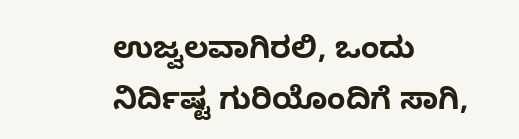ಉಜ್ವಲವಾಗಿರಲಿ, ಒಂದು ನಿರ್ದಿಷ್ಟ ಗುರಿಯೊಂದಿಗೆ ಸಾಗಿ,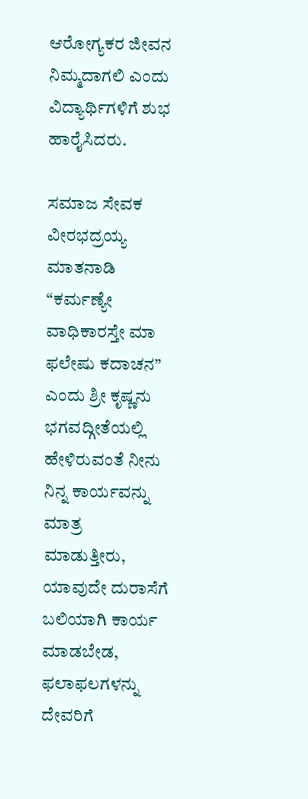ಆರೋಗ್ಯಕರ ಜೀವನ ನಿಮ್ಮದಾಗಲಿ ಎಂದು ವಿದ್ಯಾರ್ಥಿಗಳಿಗೆ ಶುಭ ಹಾರೈಸಿದರು.

ಸಮಾಜ ಸೇವಕ ವೀರಭದ್ರಯ್ಯ ಮಾತನಾಡಿ “ಕರ್ಮಣ್ಯೇ ವಾಧಿಕಾರಸ್ತೇ ಮಾ ಫಲೇಷು ಕದಾಚನ” ಎಂದು ಶ್ರೀ ಕೃಷ್ಣನು ಭಗವದ್ಗೀತೆಯಲ್ಲಿ ಹೇಳಿರುವಂತೆ ನೀನು ನಿನ್ನ ಕಾರ್ಯವನ್ನು ಮಾತ್ರ ಮಾಡುತ್ತೀರು, ಯಾವುದೇ ದುರಾಸೆಗೆ ಬಲಿಯಾಗಿ ಕಾರ್ಯ ಮಾಡಬೇಡ, ಫಲಾಫಲಗಳನ್ನು ದೇವರಿಗೆ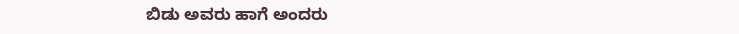ಬಿಡು ಅವರು ಹಾಗೆ ಅಂದರು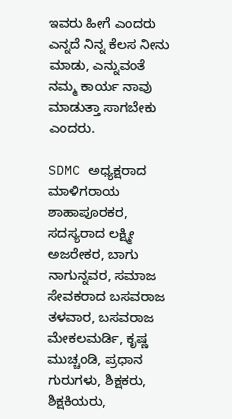ಇವರು ಹೀಗೆ ಎಂದರು ಎನ್ನದೆ ನಿನ್ನ ಕೆಲಸ ನೀನು ಮಾಡು, ಎನ್ನುವಂತೆ ನಮ್ಮ ಕಾರ್ಯ ನಾವು ಮಾಡುತ್ತಾ ಸಾಗಬೇಕು ಎಂದರು.

SDMC ಅಧ್ಯಕ್ಷರಾದ ಮಾಳಿಗರಾಯ ಶಾಹಾಪೂರಕರ, ಸದಸ್ಯರಾದ ಲಕ್ಷ್ಮೀ ಅಜರೇಕರ, ಬಾಗು ನಾಗುನ್ನವರ, ಸಮಾಜ ಸೇವಕರಾದ ಬಸವರಾಜ ತಳವಾರ, ಬಸವರಾಜ ಮೇಕಲಮರ್ಡಿ, ಕೃಷ್ಣ ಮುಚ್ಚಂಡಿ, ಪ್ರಧಾನ ಗುರುಗಳು, ಶಿಕ್ಷಕರು, ಶಿಕ್ಷಕಿಯರು,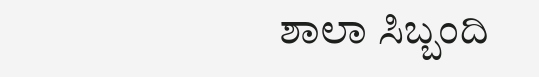ಶಾಲಾ ಸಿಬ್ಬಂದಿ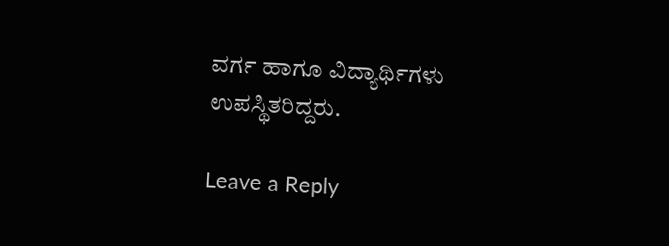ವರ್ಗ ಹಾಗೂ ವಿದ್ಯಾರ್ಥಿಗಳು ಉಪಸ್ಥಿತರಿದ್ದರು.

Leave a Reply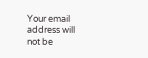Your email address will not be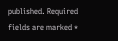published. Required fields are marked *